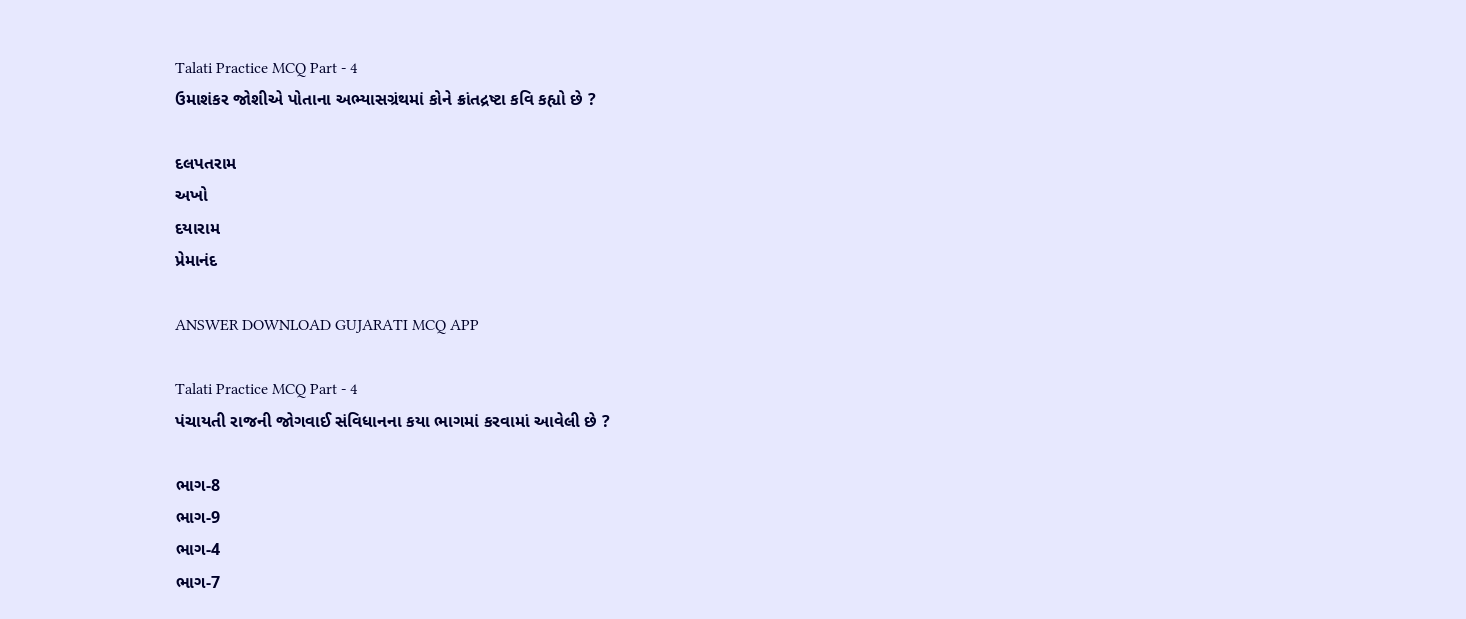Talati Practice MCQ Part - 4
ઉમાશંકર જોશીએ પોતાના અભ્યાસગ્રંથમાં કોને ક્રાંતદ્રષ્ટા કવિ કહ્યો છે ?

દલપતરામ
અખો
દયારામ
પ્રેમાનંદ

ANSWER DOWNLOAD GUJARATI MCQ APP

Talati Practice MCQ Part - 4
પંચાયતી રાજની જોગવાઈ સંવિધાનના કયા ભાગમાં કરવામાં આવેલી છે ?

ભાગ-8
ભાગ-9
ભાગ-4
ભાગ-7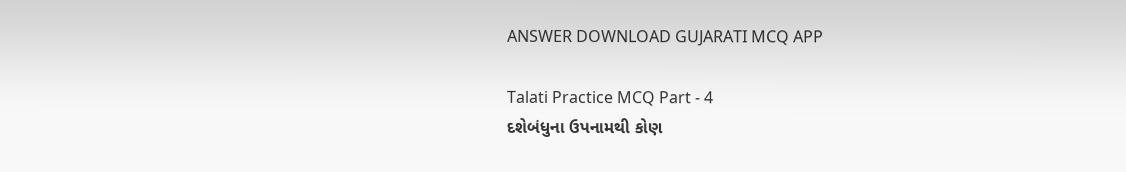ANSWER DOWNLOAD GUJARATI MCQ APP

Talati Practice MCQ Part - 4
દશેબંધુના ઉપનામથી કોણ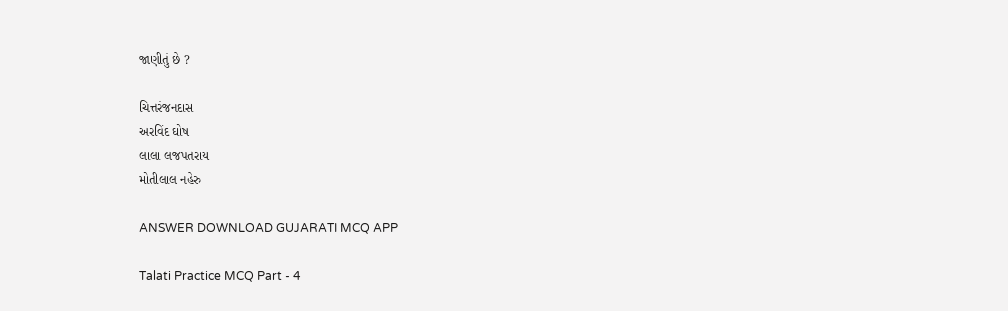જાણીતું છે ?

ચિત્તરંજનદાસ
અરવિંદ ઘોષ
લાલા લજપતરાય
મોતીલાલ નહેરુ

ANSWER DOWNLOAD GUJARATI MCQ APP

Talati Practice MCQ Part - 4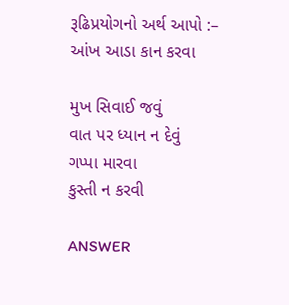રૂઢિપ્રયોગનો અર્થ આપો :– આંખ આડા કાન કરવા

મુખ સિવાઈ જવું
વાત પર ધ્યાન ન દેવું
ગપ્પા મારવા
કુસ્તી ન કરવી

ANSWER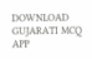DOWNLOAD GUJARATI MCQ APP